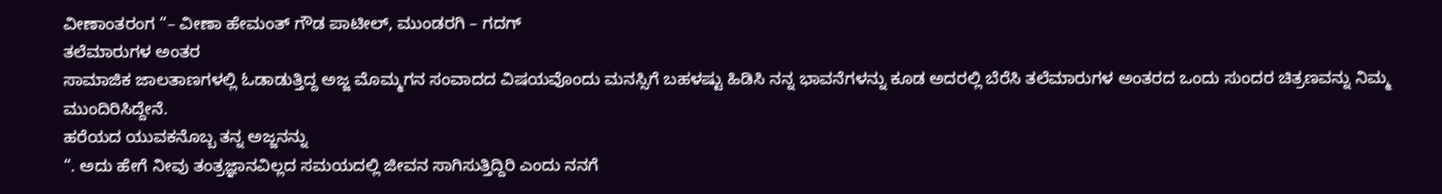ವೀಣಾಂತರಂಗ “– ವೀಣಾ ಹೇಮಂತ್ ಗೌಡ ಪಾಟೀಲ್, ಮುಂಡರಗಿ – ಗದಗ್
ತಲೆಮಾರುಗಳ ಅಂತರ
ಸಾಮಾಜಿಕ ಜಾಲತಾಣಗಳಲ್ಲಿ ಓಡಾಡುತ್ತಿದ್ದ ಅಜ್ಜ ಮೊಮ್ಮಗನ ಸಂವಾದದ ವಿಷಯವೊಂದು ಮನಸ್ಸಿಗೆ ಬಹಳಷ್ಟು ಹಿಡಿಸಿ ನನ್ನ ಭಾವನೆಗಳನ್ನು ಕೂಡ ಅದರಲ್ಲಿ ಬೆರೆಸಿ ತಲೆಮಾರುಗಳ ಅಂತರದ ಒಂದು ಸುಂದರ ಚಿತ್ರಣವನ್ನು ನಿಮ್ಮ ಮುಂದಿರಿಸಿದ್ದೇನೆ.
ಹರೆಯದ ಯುವಕನೊಬ್ಬ ತನ್ನ ಅಜ್ಜನನ್ನು
“. ಅದು ಹೇಗೆ ನೀವು ತಂತ್ರಜ್ಞಾನವಿಲ್ಲದ ಸಮಯದಲ್ಲಿ ಜೀವನ ಸಾಗಿಸುತ್ತಿದ್ದಿರಿ ಎಂದು ನನಗೆ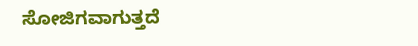ಸೋಜಿಗವಾಗುತ್ತದೆ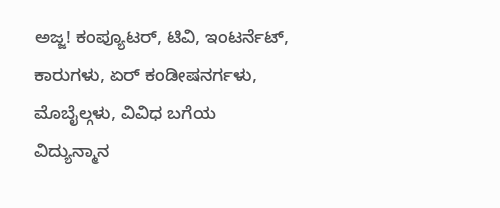ಅಜ್ಜ! ಕಂಪ್ಯೂಟರ್, ಟಿವಿ, ಇಂಟರ್ನೆಟ್, ಕಾರುಗಳು, ಏರ್ ಕಂಡೀಷನರ್ಗಳು, ಮೊಬೈಲ್ಗಳು, ವಿವಿಧ ಬಗೆಯ ವಿದ್ಯುನ್ಮಾನ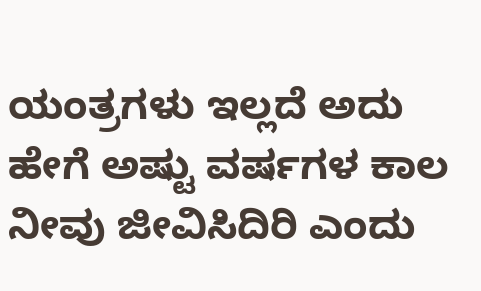ಯಂತ್ರಗಳು ಇಲ್ಲದೆ ಅದು ಹೇಗೆ ಅಷ್ಟು ವರ್ಷಗಳ ಕಾಲ ನೀವು ಜೀವಿಸಿದಿರಿ ಎಂದು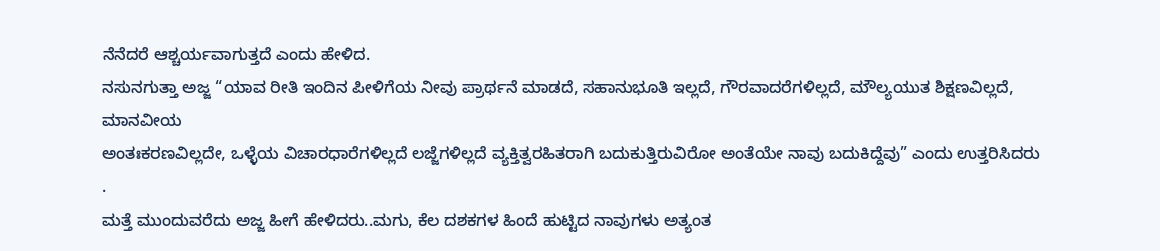ನೆನೆದರೆ ಆಶ್ಚರ್ಯವಾಗುತ್ತದೆ ಎಂದು ಹೇಳಿದ.
ನಸುನಗುತ್ತಾ ಅಜ್ಜ “ಯಾವ ರೀತಿ ಇಂದಿನ ಪೀಳಿಗೆಯ ನೀವು ಪ್ರಾರ್ಥನೆ ಮಾಡದೆ, ಸಹಾನುಭೂತಿ ಇಲ್ಲದೆ, ಗೌರವಾದರೆಗಳಿಲ್ಲದೆ, ಮೌಲ್ಯಯುತ ಶಿಕ್ಷಣವಿಲ್ಲದೆ, ಮಾನವೀಯ
ಅಂತಃಕರಣವಿಲ್ಲದೇ, ಒಳ್ಳೆಯ ವಿಚಾರಧಾರೆಗಳಿಲ್ಲದೆ ಲಜ್ಜೆಗಳಿಲ್ಲದೆ ವ್ಯಕ್ತಿತ್ವರಹಿತರಾಗಿ ಬದುಕುತ್ತಿರುವಿರೋ ಅಂತೆಯೇ ನಾವು ಬದುಕಿದ್ದೆವು” ಎಂದು ಉತ್ತರಿಸಿದರು .
ಮತ್ತೆ ಮುಂದುವರೆದು ಅಜ್ಜ ಹೀಗೆ ಹೇಳಿದರು..ಮಗು, ಕೆಲ ದಶಕಗಳ ಹಿಂದೆ ಹುಟ್ಟಿದ ನಾವುಗಳು ಅತ್ಯಂತ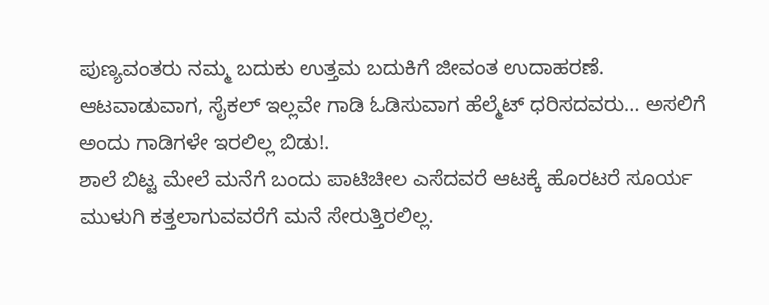ಪುಣ್ಯವಂತರು ನಮ್ಮ ಬದುಕು ಉತ್ತಮ ಬದುಕಿಗೆ ಜೀವಂತ ಉದಾಹರಣೆ.
ಆಟವಾಡುವಾಗ, ಸೈಕಲ್ ಇಲ್ಲವೇ ಗಾಡಿ ಓಡಿಸುವಾಗ ಹೆಲ್ಮೆಟ್ ಧರಿಸದವರು… ಅಸಲಿಗೆ ಅಂದು ಗಾಡಿಗಳೇ ಇರಲಿಲ್ಲ ಬಿಡು!.
ಶಾಲೆ ಬಿಟ್ಟ ಮೇಲೆ ಮನೆಗೆ ಬಂದು ಪಾಟಿಚೀಲ ಎಸೆದವರೆ ಆಟಕ್ಕೆ ಹೊರಟರೆ ಸೂರ್ಯ ಮುಳುಗಿ ಕತ್ತಲಾಗುವವರೆಗೆ ಮನೆ ಸೇರುತ್ತಿರಲಿಲ್ಲ.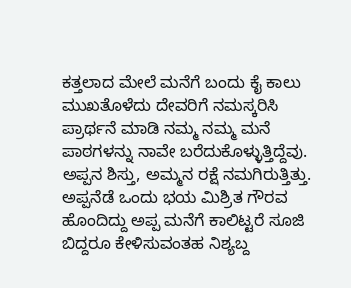ಕತ್ತಲಾದ ಮೇಲೆ ಮನೆಗೆ ಬಂದು ಕೈ ಕಾಲು ಮುಖತೊಳೆದು ದೇವರಿಗೆ ನಮಸ್ಕರಿಸಿ ಪ್ರಾರ್ಥನೆ ಮಾಡಿ ನಮ್ಮ ನಮ್ಮ ಮನೆ ಪಾಠಗಳನ್ನು ನಾವೇ ಬರೆದುಕೊಳ್ಳುತ್ತಿದ್ದೆವು. ಅಪ್ಪನ ಶಿಸ್ತು, ಅಮ್ಮನ ರಕ್ಷೆ ನಮಗಿರುತ್ತಿತ್ತು. ಅಪ್ಪನೆಡೆ ಒಂದು ಭಯ ಮಿಶ್ರಿತ ಗೌರವ ಹೊಂದಿದ್ದು ಅಪ್ಪ ಮನೆಗೆ ಕಾಲಿಟ್ಟರೆ ಸೂಜಿ ಬಿದ್ದರೂ ಕೇಳಿಸುವಂತಹ ನಿಶ್ಯಬ್ದ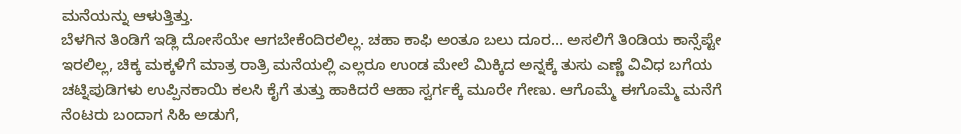ಮನೆಯನ್ನು ಆಳುತ್ತಿತ್ತು.
ಬೆಳಗಿನ ತಿಂಡಿಗೆ ಇಡ್ಲಿ ದೋಸೆಯೇ ಆಗಬೇಕೆಂದಿರಲಿಲ್ಲ. ಚಹಾ ಕಾಫಿ ಅಂತೂ ಬಲು ದೂರ… ಅಸಲಿಗೆ ತಿಂಡಿಯ ಕಾನ್ಸೆಪ್ಟೇ ಇರಲಿಲ್ಲ, ಚಿಕ್ಕ ಮಕ್ಕಳಿಗೆ ಮಾತ್ರ ರಾತ್ರಿ ಮನೆಯಲ್ಲಿ ಎಲ್ಲರೂ ಉಂಡ ಮೇಲೆ ಮಿಕ್ಕಿದ ಅನ್ನಕ್ಕೆ ತುಸು ಎಣ್ಣೆ ವಿವಿಧ ಬಗೆಯ ಚಟ್ನಿಪುಡಿಗಳು ಉಪ್ಪಿನಕಾಯಿ ಕಲಸಿ ಕೈಗೆ ತುತ್ತು ಹಾಕಿದರೆ ಆಹಾ ಸ್ವರ್ಗಕ್ಕೆ ಮೂರೇ ಗೇಣು. ಆಗೊಮ್ಮೆ ಈಗೊಮ್ಮೆ ಮನೆಗೆ ನೆಂಟರು ಬಂದಾಗ ಸಿಹಿ ಅಡುಗೆ,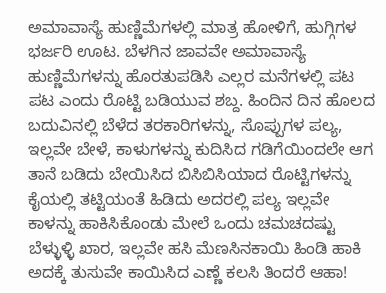ಅಮಾವಾಸ್ಯೆ ಹುಣ್ಣಿಮೆಗಳಲ್ಲಿ ಮಾತ್ರ ಹೋಳಿಗೆ, ಹುಗ್ಗಿಗಳ ಭರ್ಜರಿ ಊಟ. ಬೆಳಗಿನ ಜಾವವೇ ಅಮಾವಾಸ್ಯೆ ಹುಣ್ಣಿಮೆಗಳನ್ನು ಹೊರತುಪಡಿಸಿ ಎಲ್ಲರ ಮನೆಗಳಲ್ಲಿ ಪಟ ಪಟ ಎಂದು ರೊಟ್ಟಿ ಬಡಿಯುವ ಶಬ್ದ. ಹಿಂದಿನ ದಿನ ಹೊಲದ ಬದುವಿನಲ್ಲಿ ಬೆಳೆದ ತರಕಾರಿಗಳನ್ನು, ಸೊಪ್ಪುಗಳ ಪಲ್ಯ, ಇಲ್ಲವೇ ಬೇಳೆ, ಕಾಳುಗಳನ್ನು ಕುದಿಸಿದ ಗಡಿಗೆಯಿಂದಲೇ ಆಗ ತಾನೆ ಬಡಿದು ಬೇಯಿಸಿದ ಬಿಸಿಬಿಸಿಯಾದ ರೊಟ್ಟಿಗಳನ್ನು ಕೈಯಲ್ಲಿ ತಟ್ಟಿಯಂತೆ ಹಿಡಿದು ಅದರಲ್ಲಿ ಪಲ್ಯ ಇಲ್ಲವೇ ಕಾಳನ್ನು ಹಾಕಿಸಿಕೊಂಡು ಮೇಲೆ ಒಂದು ಚಮಚದಷ್ಟು ಬೆಳ್ಳುಳ್ಳಿ ಖಾರ, ಇಲ್ಲವೇ ಹಸಿ ಮೆಣಸಿನಕಾಯಿ ಹಿಂಡಿ ಹಾಕಿ ಅದಕ್ಕೆ ತುಸುವೇ ಕಾಯಿಸಿದ ಎಣ್ಣೆ ಕಲಸಿ ತಿಂದರೆ ಆಹಾ!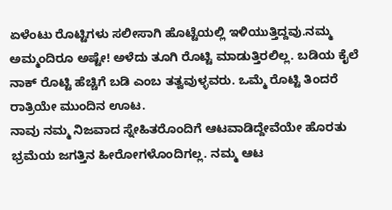ಏಳೆಂಟು ರೊಟ್ಟಿಗಳು ಸಲೀಸಾಗಿ ಹೊಟ್ಟೆಯಲ್ಲಿ ಇಳಿಯುತ್ತಿದ್ದವು.ನಮ್ಮ ಅಮ್ಮಂದಿರೂ ಅಷ್ಟೇ! ಅಳೆದು ತೂಗಿ ರೊಟ್ಟಿ ಮಾಡುತ್ತಿರಲಿಲ್ಲ. ಬಡಿಯ ಕೈಲೆ ನಾಕ್ ರೊಟ್ಟಿ ಹೆಚ್ಚಿಗೆ ಬಡಿ ಎಂಬ ತತ್ವವುಳ್ಳವರು. ಒಮ್ಮೆ ರೊಟ್ಟಿ ತಿಂದರೆ ರಾತ್ರಿಯೇ ಮುಂದಿನ ಊಟ.
ನಾವು ನಮ್ಮ ನಿಜವಾದ ಸ್ನೇಹಿತರೊಂದಿಗೆ ಆಟವಾಡಿದ್ದೇವೆಯೇ ಹೊರತು ಭ್ರಮೆಯ ಜಗತ್ತಿನ ಹೀರೋಗಳೊಂದಿಗಲ್ಲ. ನಮ್ಮ ಆಟ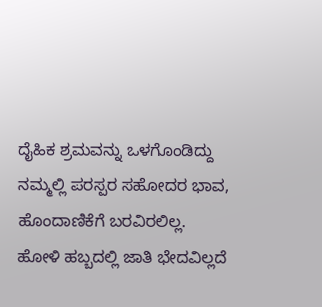ದೈಹಿಕ ಶ್ರಮವನ್ನು ಒಳಗೊಂಡಿದ್ದು ನಮ್ಮಲ್ಲಿ ಪರಸ್ಪರ ಸಹೋದರ ಭಾವ, ಹೊಂದಾಣಿಕೆಗೆ ಬರವಿರಲಿಲ್ಲ.
ಹೋಳಿ ಹಬ್ಬದಲ್ಲಿ ಜಾತಿ ಭೇದವಿಲ್ಲದೆ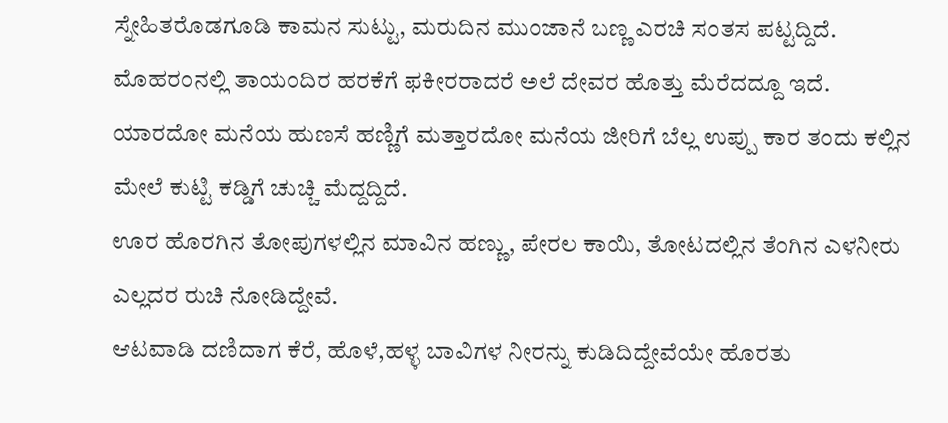ಸ್ನೇಹಿತರೊಡಗೂಡಿ ಕಾಮನ ಸುಟ್ಟು, ಮರುದಿನ ಮುಂಜಾನೆ ಬಣ್ಣ ಎರಚಿ ಸಂತಸ ಪಟ್ಟದ್ದಿದೆ. ಮೊಹರಂನಲ್ಲಿ ತಾಯಂದಿರ ಹರಕೆಗೆ ಫಕೀರರಾದರೆ ಅಲೆ ದೇವರ ಹೊತ್ತು ಮೆರೆದದ್ದೂ ಇದೆ.
ಯಾರದೋ ಮನೆಯ ಹುಣಸೆ ಹಣ್ಣಿಗೆ ಮತ್ತಾರದೋ ಮನೆಯ ಜೀರಿಗೆ ಬೆಲ್ಲ ಉಪ್ಪು ಕಾರ ತಂದು ಕಲ್ಲಿನ ಮೇಲೆ ಕುಟ್ಟಿ ಕಡ್ಡಿಗೆ ಚುಚ್ಚಿ ಮೆದ್ದದ್ದಿದೆ.
ಊರ ಹೊರಗಿನ ತೋಪುಗಳಲ್ಲಿನ ಮಾವಿನ ಹಣ್ಣು, ಪೇರಲ ಕಾಯಿ, ತೋಟದಲ್ಲಿನ ತೆಂಗಿನ ಎಳನೀರು ಎಲ್ಲದರ ರುಚಿ ನೋಡಿದ್ದೇವೆ.
ಆಟವಾಡಿ ದಣಿದಾಗ ಕೆರೆ, ಹೊಳೆ,ಹಳ್ಳ ಬಾವಿಗಳ ನೀರನ್ನು ಕುಡಿದಿದ್ದೇವೆಯೇ ಹೊರತು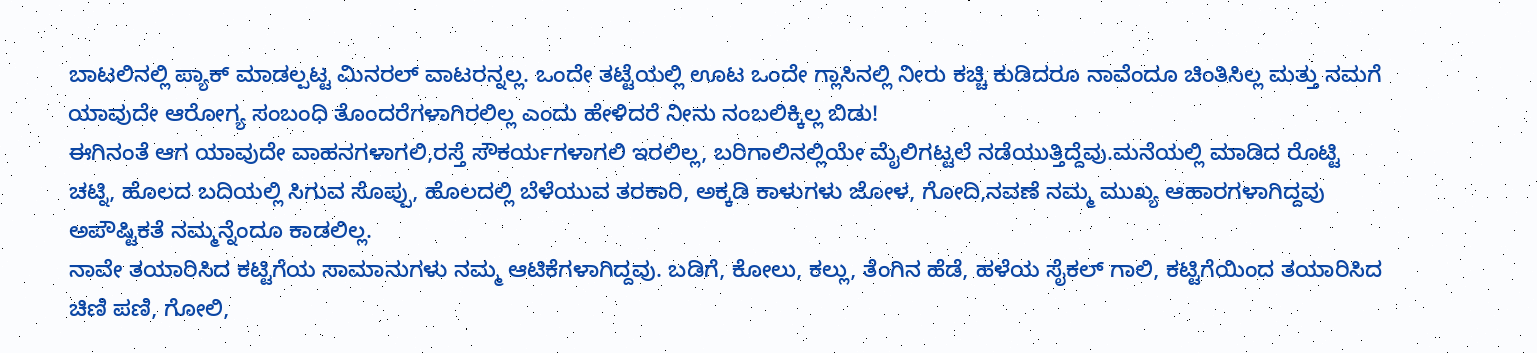ಬಾಟಲಿನಲ್ಲಿ ಪ್ಯಾಕ್ ಮಾಡಲ್ಪಟ್ಟ ಮಿನರಲ್ ವಾಟರನ್ನಲ್ಲ. ಒಂದೇ ತಟ್ಟೆಯಲ್ಲಿ ಊಟ ಒಂದೇ ಗ್ಲಾಸಿನಲ್ಲಿ ನೀರು ಕಚ್ಚಿ ಕುಡಿದರೂ ನಾವೆಂದೂ ಚಿಂತಿಸಿಲ್ಲ ಮತ್ತು ನಮಗೆ ಯಾವುದೇ ಆರೋಗ್ಯ ಸಂಬಂಧಿ ತೊಂದರೆಗಳಾಗಿರಲಿಲ್ಲ ಎಂದು ಹೇಳಿದರೆ ನೀನು ನಂಬಲಿಕ್ಕಿಲ್ಲ ಬಿಡು!
ಈಗಿನಂತೆ ಆಗ ಯಾವುದೇ ವಾಹನಗಳಾಗಲಿ,ರಸ್ತೆ ಸೌಕರ್ಯಗಳಾಗಲಿ ಇರಲಿಲ್ಲ, ಬರಿಗಾಲಿನಲ್ಲಿಯೇ ಮೈಲಿಗಟ್ಟಲೆ ನಡೆಯುತ್ತಿದ್ದೆವು.ಮನೆಯಲ್ಲಿ ಮಾಡಿದ ರೊಟ್ಟಿ ಚಟ್ನಿ, ಹೊಲದ ಬದಿಯಲ್ಲಿ ಸಿಗುವ ಸೊಪ್ಪು, ಹೊಲದಲ್ಲಿ ಬೆಳೆಯುವ ತರಕಾರಿ, ಅಕ್ಕಡಿ ಕಾಳುಗಳು ಜೋಳ, ಗೋದಿ,ನವಣೆ ನಮ್ಮ ಮುಖ್ಯ ಆಹಾರಗಳಾಗಿದ್ದವು ಅಪೌಷ್ಟಿಕತೆ ನಮ್ಮನ್ನೆಂದೂ ಕಾಡಲಿಲ್ಲ.
ನಾವೇ ತಯಾರಿಸಿದ ಕಟ್ಟಿಗೆಯ ಸಾಮಾನುಗಳು ನಮ್ಮ ಆಟಿಕೆಗಳಾಗಿದ್ದವು. ಬಡಿಗೆ, ಕೋಲು, ಕಲ್ಲು, ತೆಂಗಿನ ಹೆಡೆ, ಹಳೆಯ ಸೈಕಲ್ ಗಾಲಿ, ಕಟ್ಟಿಗೆಯಿಂದ ತಯಾರಿಸಿದ ಚಿಣಿ ಪಣಿ, ಗೋಲಿ,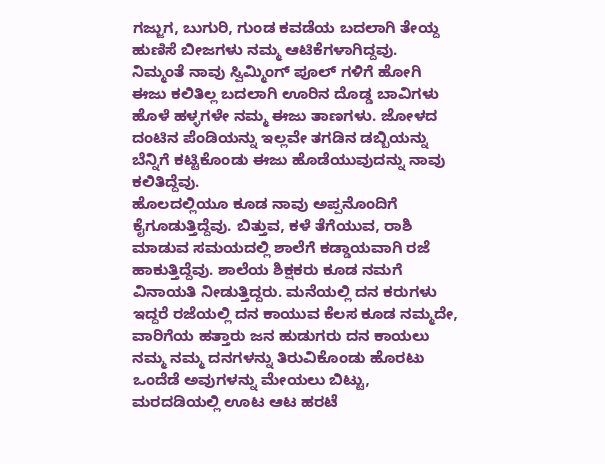ಗಜ್ಜುಗ, ಬುಗುರಿ, ಗುಂಡ ಕವಡೆಯ ಬದಲಾಗಿ ತೇಯ್ದ ಹುಣಿಸೆ ಬೀಜಗಳು ನಮ್ಮ ಆಟಿಕೆಗಳಾಗಿದ್ದವು.
ನಿಮ್ಮಂತೆ ನಾವು ಸ್ವಿಮ್ಮಿಂಗ್ ಪೂಲ್ ಗಳಿಗೆ ಹೋಗಿ ಈಜು ಕಲಿತಿಲ್ಲ ಬದಲಾಗಿ ಊರಿನ ದೊಡ್ಡ ಬಾವಿಗಳು ಹೊಳೆ ಹಳ್ಳಗಳೇ ನಮ್ಮ ಈಜು ತಾಣಗಳು. ಜೋಳದ ದಂಟಿನ ಪೆಂಡಿಯನ್ನು ಇಲ್ಲವೇ ತಗಡಿನ ಡಬ್ಬಿಯನ್ನು ಬೆನ್ನಿಗೆ ಕಟ್ಟಿಕೊಂಡು ಈಜು ಹೊಡೆಯುವುದನ್ನು ನಾವು ಕಲಿತಿದ್ದೆವು.
ಹೊಲದಲ್ಲಿಯೂ ಕೂಡ ನಾವು ಅಪ್ಪನೊಂದಿಗೆ ಕೈಗೂಡುತ್ತಿದ್ದೆವು. ಬಿತ್ತುವ, ಕಳೆ ತೆಗೆಯುವ, ರಾಶಿ ಮಾಡುವ ಸಮಯದಲ್ಲಿ ಶಾಲೆಗೆ ಕಡ್ಡಾಯವಾಗಿ ರಜೆ ಹಾಕುತ್ತಿದ್ದೆವು. ಶಾಲೆಯ ಶಿಕ್ಷಕರು ಕೂಡ ನಮಗೆ ವಿನಾಯತಿ ನೀಡುತ್ತಿದ್ದರು. ಮನೆಯಲ್ಲಿ ದನ ಕರುಗಳು ಇದ್ದರೆ ರಜೆಯಲ್ಲಿ ದನ ಕಾಯುವ ಕೆಲಸ ಕೂಡ ನಮ್ಮದೇ, ವಾರಿಗೆಯ ಹತ್ತಾರು ಜನ ಹುಡುಗರು ದನ ಕಾಯಲು ನಮ್ಮ ನಮ್ಮ ದನಗಳನ್ನು ತಿರುವಿಕೊಂಡು ಹೊರಟು ಒಂದೆಡೆ ಅವುಗಳನ್ನು ಮೇಯಲು ಬಿಟ್ಟು, ಮರದಡಿಯಲ್ಲಿ ಊಟ ಆಟ ಹರಟೆ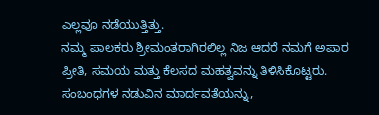ಎಲ್ಲವೂ ನಡೆಯುತ್ತಿತ್ತು.
ನಮ್ಮ ಪಾಲಕರು ಶ್ರೀಮಂತರಾಗಿರಲಿಲ್ಲ ನಿಜ ಆದರೆ ನಮಗೆ ಅಪಾರ ಪ್ರೀತಿ, ಸಮಯ ಮತ್ತು ಕೆಲಸದ ಮಹತ್ವವನ್ನು ತಿಳಿಸಿಕೊಟ್ಟರು. ಸಂಬಂಧಗಳ ನಡುವಿನ ಮಾರ್ದವತೆಯನ್ನು,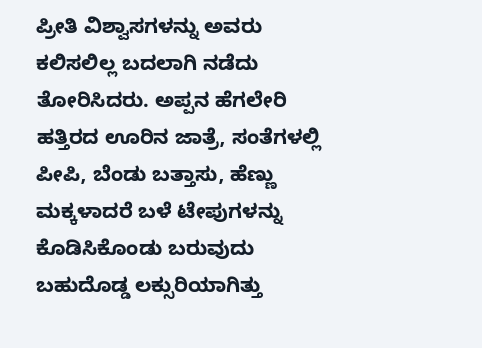ಪ್ರೀತಿ ವಿಶ್ವಾಸಗಳನ್ನು ಅವರು ಕಲಿಸಲಿಲ್ಲ ಬದಲಾಗಿ ನಡೆದು ತೋರಿಸಿದರು. ಅಪ್ಪನ ಹೆಗಲೇರಿ ಹತ್ತಿರದ ಊರಿನ ಜಾತ್ರೆ, ಸಂತೆಗಳಲ್ಲಿ ಪೀಪಿ, ಬೆಂಡು ಬತ್ತಾಸು, ಹೆಣ್ಣು ಮಕ್ಕಳಾದರೆ ಬಳೆ ಟೇಪುಗಳನ್ನು ಕೊಡಿಸಿಕೊಂಡು ಬರುವುದು ಬಹುದೊಡ್ಡ ಲಕ್ಸುರಿಯಾಗಿತ್ತು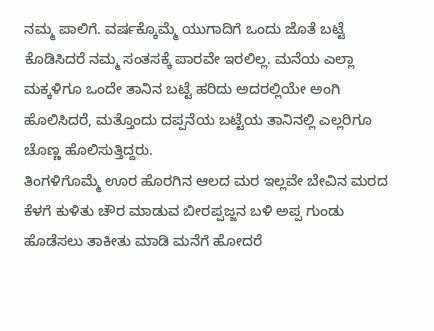ನಮ್ಮ ಪಾಲಿಗೆ. ವರ್ಷಕ್ಕೊಮ್ಮೆ ಯುಗಾದಿಗೆ ಒಂದು ಜೊತೆ ಬಟ್ಟೆ ಕೊಡಿಸಿದರೆ ನಮ್ಮ ಸಂತಸಕ್ಕೆ ಪಾರವೇ ಇರಲಿಲ್ಲ. ಮನೆಯ ಎಲ್ಲಾ ಮಕ್ಕಳಿಗೂ ಒಂದೇ ತಾನಿನ ಬಟ್ಟೆ ಹರಿದು ಅದರಲ್ಲಿಯೇ ಅಂಗಿ ಹೊಲಿಸಿದರೆ, ಮತ್ತೊಂದು ದಪ್ಪನೆಯ ಬಟ್ಟೆಯ ತಾನಿನಲ್ಲಿ ಎಲ್ಲರಿಗೂ ಚೊಣ್ಣ ಹೊಲಿಸುತ್ತಿದ್ದರು.
ತಿಂಗಳಿಗೊಮ್ಮೆ ಊರ ಹೊರಗಿನ ಆಲದ ಮರ ಇಲ್ಲವೇ ಬೇವಿನ ಮರದ ಕೆಳಗೆ ಕುಳಿತು ಚೌರ ಮಾಡುವ ಬೀರಪ್ಪಜ್ಜನ ಬಳಿ ಅಪ್ಪ ಗುಂಡು ಹೊಡೆಸಲು ತಾಕೀತು ಮಾಡಿ ಮನೆಗೆ ಹೋದರೆ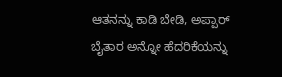ಆತನನ್ನು ಕಾಡಿ ಬೇಡಿ, ಅಪ್ಪಾರ್ ಬೈತಾರ ಅನ್ನೋ ಹೆದರಿಕೆಯನ್ನು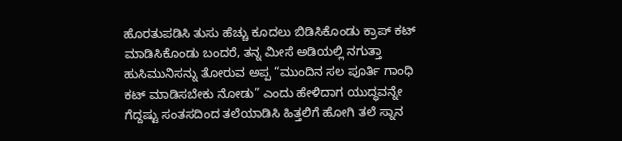ಹೊರತುಪಡಿಸಿ ತುಸು ಹೆಚ್ಚು ಕೂದಲು ಬಿಡಿಸಿಕೊಂಡು ಕ್ರಾಪ್ ಕಟ್ ಮಾಡಿಸಿಕೊಂಡು ಬಂದರೆ, ತನ್ನ ಮೀಸೆ ಅಡಿಯಲ್ಲಿ ನಗುತ್ತಾ ಹುಸಿಮುನಿಸನ್ನು ತೋರುವ ಅಪ್ಪ “ಮುಂದಿನ ಸಲ ಪೂರ್ತಿ ಗಾಂಧಿ ಕಟ್ ಮಾಡಿಸಬೇಕು ನೋಡು” ಎಂದು ಹೇಳಿದಾಗ ಯುದ್ಧವನ್ನೇ ಗೆದ್ದಷ್ಟು ಸಂತಸದಿಂದ ತಲೆಯಾಡಿಸಿ ಹಿತ್ತಲಿಗೆ ಹೋಗಿ ತಲೆ ಸ್ನಾನ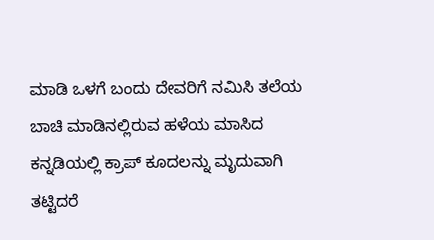ಮಾಡಿ ಒಳಗೆ ಬಂದು ದೇವರಿಗೆ ನಮಿಸಿ ತಲೆಯ ಬಾಚಿ ಮಾಡಿನಲ್ಲಿರುವ ಹಳೆಯ ಮಾಸಿದ ಕನ್ನಡಿಯಲ್ಲಿ ಕ್ರಾಪ್ ಕೂದಲನ್ನು ಮೃದುವಾಗಿ ತಟ್ಟಿದರೆ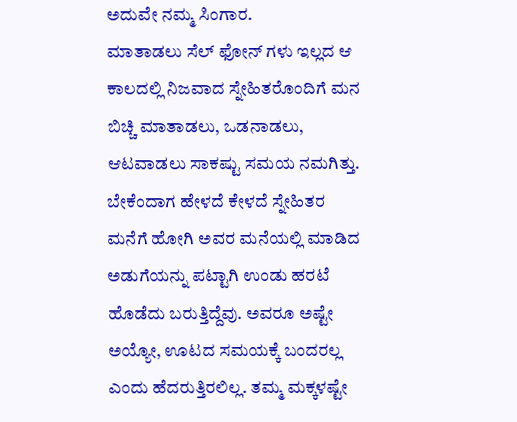ಅದುವೇ ನಮ್ಮ ಸಿಂಗಾರ.
ಮಾತಾಡಲು ಸೆಲ್ ಫೋನ್ ಗಳು ಇಲ್ಲದ ಆ ಕಾಲದಲ್ಲಿ ನಿಜವಾದ ಸ್ನೇಹಿತರೊಂದಿಗೆ ಮನ ಬಿಚ್ಚಿ ಮಾತಾಡಲು, ಒಡನಾಡಲು, ಆಟವಾಡಲು ಸಾಕಷ್ಟು ಸಮಯ ನಮಗಿತ್ತು. ಬೇಕೆಂದಾಗ ಹೇಳದೆ ಕೇಳದೆ ಸ್ನೇಹಿತರ ಮನೆಗೆ ಹೋಗಿ ಅವರ ಮನೆಯಲ್ಲಿ ಮಾಡಿದ ಅಡುಗೆಯನ್ನು ಪಟ್ಟಾಗಿ ಉಂಡು ಹರಟೆ ಹೊಡೆದು ಬರುತ್ತಿದ್ದೆವು. ಅವರೂ ಅಷ್ಟೇ ಅಯ್ಯೋ, ಊಟದ ಸಮಯಕ್ಕೆ ಬಂದರಲ್ಲ ಎಂದು ಹೆದರುತ್ತಿರಲಿಲ್ಲ. ತಮ್ಮ ಮಕ್ಕಳಷ್ಟೇ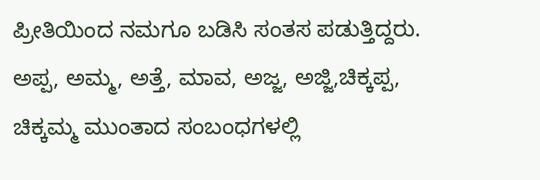ಪ್ರೀತಿಯಿಂದ ನಮಗೂ ಬಡಿಸಿ ಸಂತಸ ಪಡುತ್ತಿದ್ದರು.
ಅಪ್ಪ, ಅಮ್ಮ, ಅತ್ತೆ, ಮಾವ, ಅಜ್ಜ, ಅಜ್ಜಿ,ಚಿಕ್ಕಪ್ಪ, ಚಿಕ್ಕಮ್ಮ ಮುಂತಾದ ಸಂಬಂಧಗಳಲ್ಲಿ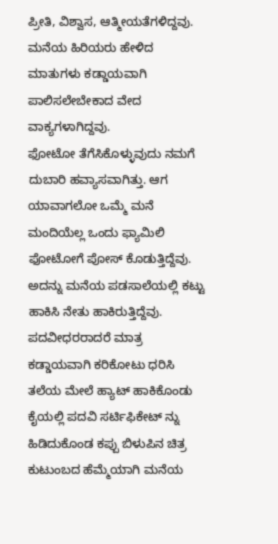ಪ್ರೀತಿ, ವಿಶ್ವಾಸ, ಆತ್ಮೀಯತೆಗಳಿದ್ದವು. ಮನೆಯ ಹಿರಿಯರು ಹೇಳಿದ ಮಾತುಗಳು ಕಡ್ಡಾಯವಾಗಿ ಪಾಲಿಸಲೇಬೇಕಾದ ವೇದ ವಾಕ್ಯಗಳಾಗಿದ್ದವು.
ಫೋಟೋ ತೆಗೆಸಿಕೊಳ್ಳುವುದು ನಮಗೆ ದುಬಾರಿ ಹವ್ಯಾಸವಾಗಿತ್ತು. ಆಗ ಯಾವಾಗಲೋ ಒಮ್ಮೆ ಮನೆ ಮಂದಿಯೆಲ್ಲ ಒಂದು ಫ್ಯಾಮಿಲಿ ಫೋಟೋಗೆ ಪೋಸ್ ಕೊಡುತ್ತಿದ್ದೆವು. ಅದನ್ನು ಮನೆಯ ಪಡಸಾಲೆಯಲ್ಲಿ ಕಟ್ಟು ಹಾಕಿಸಿ ನೇತು ಹಾಕಿರುತ್ತಿದ್ದೆವು. ಪದವೀಧರರಾದರೆ ಮಾತ್ರ ಕಡ್ಡಾಯವಾಗಿ ಕರಿಕೋಟು ಧರಿಸಿ ತಲೆಯ ಮೇಲೆ ಹ್ಯಾಟ್ ಹಾಕಿಕೊಂಡು ಕೈಯಲ್ಲಿ ಪದವಿ ಸರ್ಟಿಫಿಕೇಟ್ ನ್ನು ಹಿಡಿದುಕೊಂಡ ಕಪ್ಪು ಬಿಳುಪಿನ ಚಿತ್ರ ಕುಟುಂಬದ ಹೆಮ್ಮೆಯಾಗಿ ಮನೆಯ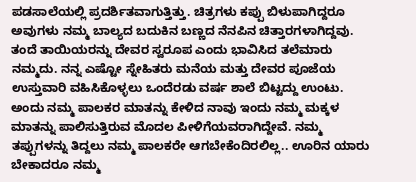ಪಡಸಾಲೆಯಲ್ಲಿ ಪ್ರದರ್ಶಿತವಾಗುತ್ತಿತ್ತು. ಚಿತ್ರಗಳು ಕಪ್ಪು ಬಿಳುಪಾಗಿದ್ದರೂ ಅವುಗಳು ನಮ್ಮ ಬಾಲ್ಯದ ಬದುಕಿನ ಬಣ್ಣದ ನೆನಪಿನ ಚಿತ್ತಾರಗಳಾಗಿದ್ದವು.
ತಂದೆ ತಾಯಿಯರನ್ನು ದೇವರ ಸ್ವರೂಪ ಎಂದು ಭಾವಿಸಿದ ತಲೆಮಾರು ನಮ್ಮದು. ನನ್ನ ಎಷ್ಟೋ ಸ್ನೇಹಿತರು ಮನೆಯ ಮತ್ತು ದೇವರ ಪೂಜೆಯ ಉಸ್ತುವಾರಿ ವಹಿಸಿಕೊಳ್ಳಲು ಒಂದೆರಡು ವರ್ಷ ಶಾಲೆ ಬಿಟ್ಟದ್ದು ಉಂಟು. ಅಂದು ನಮ್ಮ ಪಾಲಕರ ಮಾತನ್ನು ಕೇಳಿದ ನಾವು ಇಂದು ನಮ್ಮ ಮಕ್ಕಳ ಮಾತನ್ನು ಪಾಲಿಸುತ್ತಿರುವ ಮೊದಲ ಪೀಳಿಗೆಯವರಾಗಿದ್ದೇವೆ. ನಮ್ಮ ತಪ್ಪುಗಳನ್ನು ತಿದ್ದಲು ನಮ್ಮ ಪಾಲಕರೇ ಆಗಬೇಕೆಂದಿರಲಿಲ್ಲ.. ಊರಿನ ಯಾರು ಬೇಕಾದರೂ ನಮ್ಮ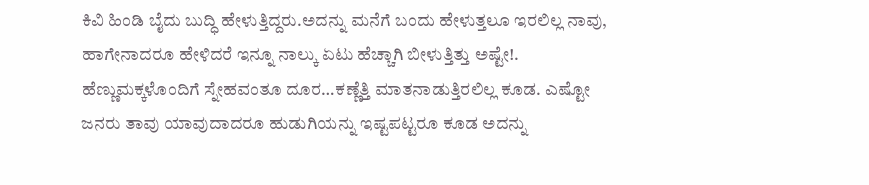ಕಿವಿ ಹಿಂಡಿ ಬೈದು ಬುದ್ಧಿ ಹೇಳುತ್ತಿದ್ದರು.ಅದನ್ನು ಮನೆಗೆ ಬಂದು ಹೇಳುತ್ತಲೂ ಇರಲಿಲ್ಲ ನಾವು, ಹಾಗೇನಾದರೂ ಹೇಳಿದರೆ ಇನ್ನೂ ನಾಲ್ಕು ಏಟು ಹೆಚ್ಚಾಗಿ ಬೀಳುತ್ತಿತ್ತು ಅಷ್ಟೇ!.
ಹೆಣ್ಣುಮಕ್ಕಳೊಂದಿಗೆ ಸ್ನೇಹವಂತೂ ದೂರ…ಕಣ್ಣೆತ್ತಿ ಮಾತನಾಡುತ್ತಿರಲಿಲ್ಲ ಕೂಡ. ಎಷ್ಟೋ ಜನರು ತಾವು ಯಾವುದಾದರೂ ಹುಡುಗಿಯನ್ನು ಇಷ್ಟಪಟ್ಟರೂ ಕೂಡ ಅದನ್ನು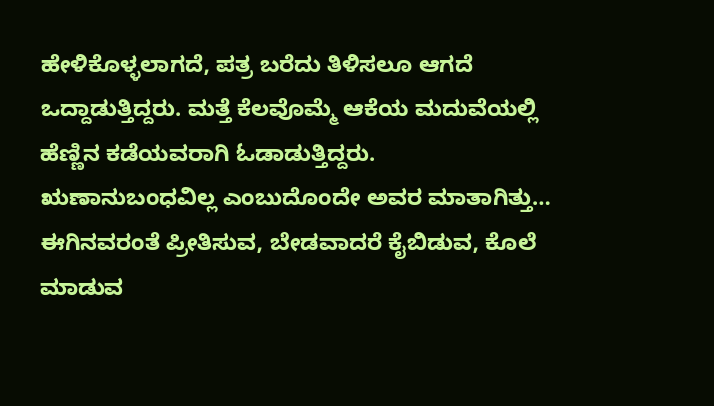ಹೇಳಿಕೊಳ್ಳಲಾಗದೆ, ಪತ್ರ ಬರೆದು ತಿಳಿಸಲೂ ಆಗದೆ ಒದ್ದಾಡುತ್ತಿದ್ದರು. ಮತ್ತೆ ಕೆಲವೊಮ್ಮೆ ಆಕೆಯ ಮದುವೆಯಲ್ಲಿ ಹೆಣ್ಣಿನ ಕಡೆಯವರಾಗಿ ಓಡಾಡುತ್ತಿದ್ದರು. ಋಣಾನುಬಂಧವಿಲ್ಲ ಎಂಬುದೊಂದೇ ಅವರ ಮಾತಾಗಿತ್ತು… ಈಗಿನವರಂತೆ ಪ್ರೀತಿಸುವ, ಬೇಡವಾದರೆ ಕೈಬಿಡುವ, ಕೊಲೆ ಮಾಡುವ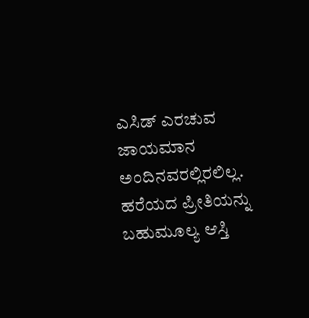ಎಸಿಡ್ ಎರಚುವ ಜಾಯಮಾನ ಅಂದಿನವರಲ್ಲಿರಲಿಲ್ಲ. ಹರೆಯದ ಪ್ರೀತಿಯನ್ನು ಬಹುಮೂಲ್ಯ ಆಸ್ತಿ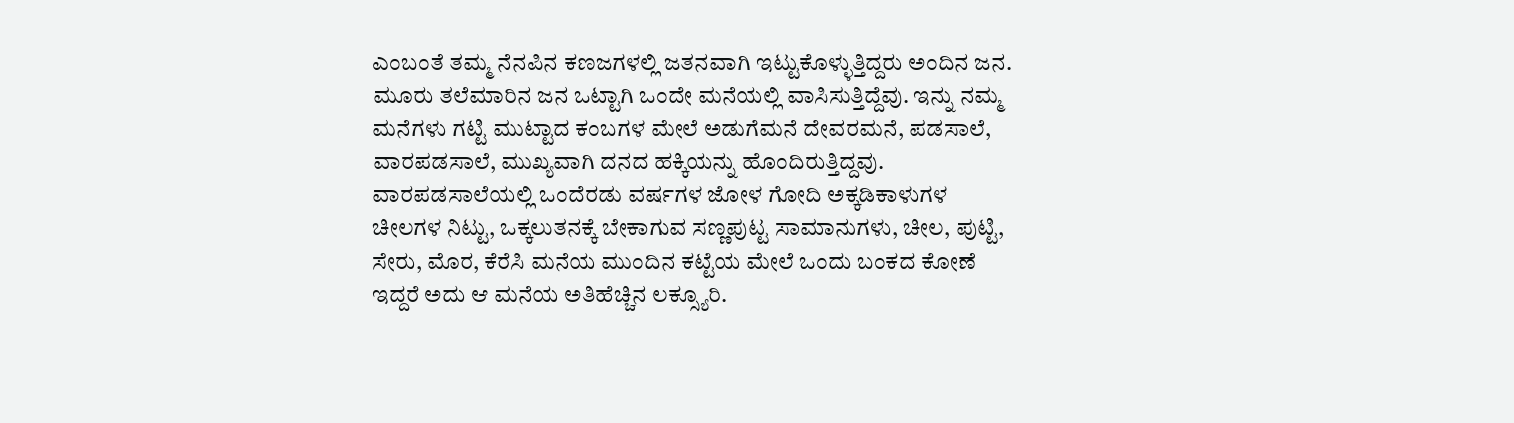ಎಂಬಂತೆ ತಮ್ಮ ನೆನಪಿನ ಕಣಜಗಳಲ್ಲಿ ಜತನವಾಗಿ ಇಟ್ಟುಕೊಳ್ಳುತ್ತಿದ್ದರು ಅಂದಿನ ಜನ.
ಮೂರು ತಲೆಮಾರಿನ ಜನ ಒಟ್ಟಾಗಿ ಒಂದೇ ಮನೆಯಲ್ಲಿ ವಾಸಿಸುತ್ತಿದ್ದೆವು. ಇನ್ನು ನಮ್ಮ ಮನೆಗಳು ಗಟ್ಟಿ ಮುಟ್ಟಾದ ಕಂಬಗಳ ಮೇಲೆ ಅಡುಗೆಮನೆ ದೇವರಮನೆ, ಪಡಸಾಲೆ, ವಾರಪಡಸಾಲೆ, ಮುಖ್ಯವಾಗಿ ದನದ ಹಕ್ಕಿಯನ್ನು ಹೊಂದಿರುತ್ತಿದ್ದವು. ವಾರಪಡಸಾಲೆಯಲ್ಲಿ ಒಂದೆರಡು ವರ್ಷಗಳ ಜೋಳ ಗೋದಿ ಅಕ್ಕಡಿಕಾಳುಗಳ ಚೀಲಗಳ ನಿಟ್ಟು, ಒಕ್ಕಲುತನಕ್ಕೆ ಬೇಕಾಗುವ ಸಣ್ಣಪುಟ್ಟ ಸಾಮಾನುಗಳು, ಚೀಲ, ಪುಟ್ಟಿ, ಸೇರು, ಮೊರ, ಕೆರೆಸಿ ಮನೆಯ ಮುಂದಿನ ಕಟ್ಟೆಯ ಮೇಲೆ ಒಂದು ಬಂಕದ ಕೋಣೆ ಇದ್ದರೆ ಅದು ಆ ಮನೆಯ ಅತಿಹೆಚ್ಚಿನ ಲಕ್ಸ್ಯೂರಿ.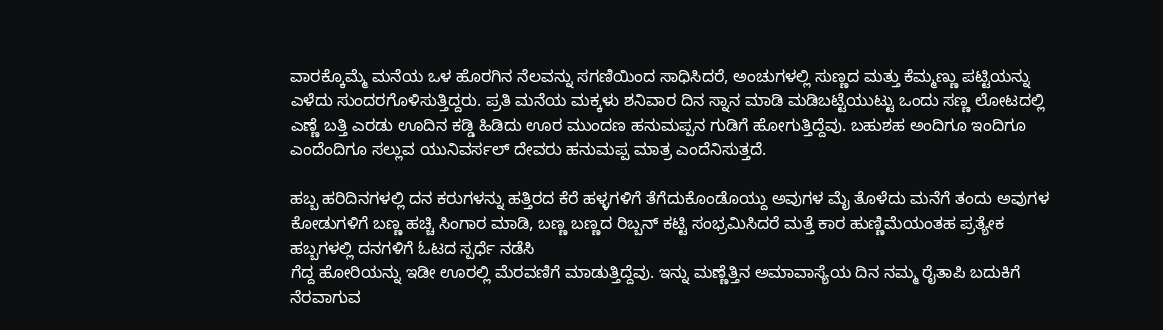ವಾರಕ್ಕೊಮ್ಮೆ ಮನೆಯ ಒಳ ಹೊರಗಿನ ನೆಲವನ್ನು ಸಗಣಿಯಿಂದ ಸಾಧಿಸಿದರೆ, ಅಂಚುಗಳಲ್ಲಿ ಸುಣ್ಣದ ಮತ್ತು ಕೆಮ್ಮಣ್ಣು ಪಟ್ಟಿಯನ್ನು ಎಳೆದು ಸುಂದರಗೊಳಿಸುತ್ತಿದ್ದರು. ಪ್ರತಿ ಮನೆಯ ಮಕ್ಕಳು ಶನಿವಾರ ದಿನ ಸ್ನಾನ ಮಾಡಿ ಮಡಿಬಟ್ಟೆಯುಟ್ಟು ಒಂದು ಸಣ್ಣ ಲೋಟದಲ್ಲಿ ಎಣ್ಣೆ ಬತ್ತಿ ಎರಡು ಊದಿನ ಕಡ್ಡಿ ಹಿಡಿದು ಊರ ಮುಂದಣ ಹನುಮಪ್ಪನ ಗುಡಿಗೆ ಹೋಗುತ್ತಿದ್ದೆವು. ಬಹುಶಹ ಅಂದಿಗೂ ಇಂದಿಗೂ ಎಂದೆಂದಿಗೂ ಸಲ್ಲುವ ಯುನಿವರ್ಸಲ್ ದೇವರು ಹನುಮಪ್ಪ ಮಾತ್ರ ಎಂದೆನಿಸುತ್ತದೆ.

ಹಬ್ಬ ಹರಿದಿನಗಳಲ್ಲಿ ದನ ಕರುಗಳನ್ನು ಹತ್ತಿರದ ಕೆರೆ ಹಳ್ಳಗಳಿಗೆ ತೆಗೆದುಕೊಂಡೊಯ್ದು ಅವುಗಳ ಮೈ ತೊಳೆದು ಮನೆಗೆ ತಂದು ಅವುಗಳ ಕೋಡುಗಳಿಗೆ ಬಣ್ಣ ಹಚ್ಚಿ ಸಿಂಗಾರ ಮಾಡಿ, ಬಣ್ಣ ಬಣ್ಣದ ರಿಬ್ಬನ್ ಕಟ್ಟಿ ಸಂಭ್ರಮಿಸಿದರೆ ಮತ್ತೆ ಕಾರ ಹುಣ್ಣಿಮೆಯಂತಹ ಪ್ರತ್ಯೇಕ ಹಬ್ಬಗಳಲ್ಲಿ ದನಗಳಿಗೆ ಓಟದ ಸ್ಪರ್ಧೆ ನಡೆಸಿ
ಗೆದ್ದ ಹೋರಿಯನ್ನು ಇಡೀ ಊರಲ್ಲಿ ಮೆರವಣಿಗೆ ಮಾಡುತ್ತಿದ್ದೆವು. ಇನ್ನು ಮಣ್ಣೆತ್ತಿನ ಅಮಾವಾಸ್ಯೆಯ ದಿನ ನಮ್ಮ ರೈತಾಪಿ ಬದುಕಿಗೆ ನೆರವಾಗುವ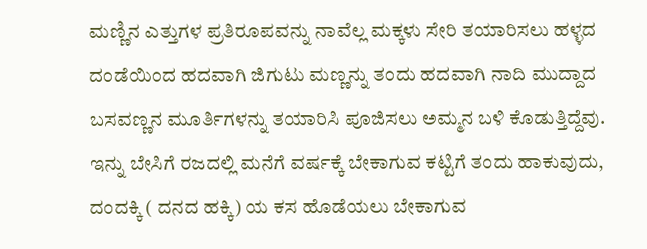ಮಣ್ಣಿನ ಎತ್ತುಗಳ ಪ್ರತಿರೂಪವನ್ನು ನಾವೆಲ್ಲ ಮಕ್ಕಳು ಸೇರಿ ತಯಾರಿಸಲು ಹಳ್ಳದ ದಂಡೆಯಿಂದ ಹದವಾಗಿ ಜಿಗುಟು ಮಣ್ಣನ್ನು ತಂದು ಹದವಾಗಿ ನಾದಿ ಮುದ್ದಾದ ಬಸವಣ್ಣನ ಮೂರ್ತಿಗಳನ್ನು ತಯಾರಿಸಿ ಪೂಜಿಸಲು ಅಮ್ಮನ ಬಳಿ ಕೊಡುತ್ತಿದ್ದೆವು.
ಇನ್ನು ಬೇಸಿಗೆ ರಜದಲ್ಲಿ ಮನೆಗೆ ವರ್ಷಕ್ಕೆ ಬೇಕಾಗುವ ಕಟ್ಟಿಗೆ ತಂದು ಹಾಕುವುದು, ದಂದಕ್ಕಿ ( ದನದ ಹಕ್ಕಿ) ಯ ಕಸ ಹೊಡೆಯಲು ಬೇಕಾಗುವ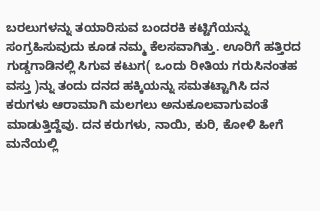ಬರಲುಗಳನ್ನು ತಯಾರಿಸುವ ಬಂದರಕಿ ಕಟ್ಟಿಗೆಯನ್ನು ಸಂಗ್ರಹಿಸುವುದು ಕೂಡ ನಮ್ಮ ಕೆಲಸವಾಗಿತ್ತು. ಊರಿಗೆ ಹತ್ತಿರದ ಗುಡ್ಡಗಾಡಿನಲ್ಲಿ ಸಿಗುವ ಕಟುಗ( ಒಂದು ರೀತಿಯ ಗರುಸಿನಂತಹ ವಸ್ತು )ನ್ನು ತಂದು ದನದ ಹಕ್ಕಿಯನ್ನು ಸಮತಟ್ಟಾಗಿಸಿ ದನ ಕರುಗಳು ಆರಾಮಾಗಿ ಮಲಗಲು ಅನುಕೂಲವಾಗುವಂತೆ ಮಾಡುತ್ತಿದ್ದೆವು. ದನ ಕರುಗಳು, ನಾಯಿ, ಕುರಿ, ಕೋಳಿ ಹೀಗೆ ಮನೆಯಲ್ಲಿ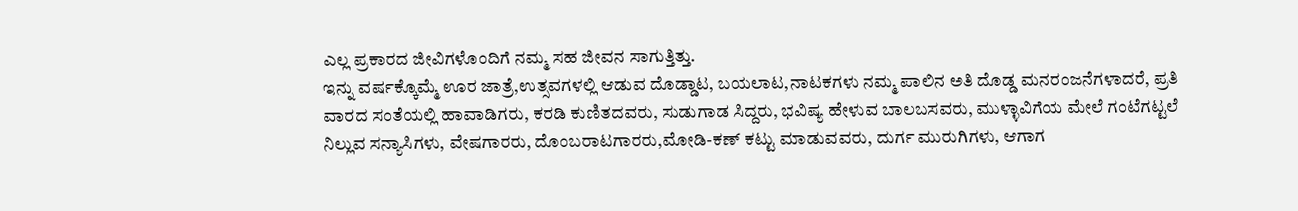ಎಲ್ಲ ಪ್ರಕಾರದ ಜೀವಿಗಳೊಂದಿಗೆ ನಮ್ಮ ಸಹ ಜೀವನ ಸಾಗುತ್ತಿತ್ತು.
ಇನ್ನು ವರ್ಷಕ್ಕೊಮ್ಮೆ ಊರ ಜಾತ್ರೆ,ಉತ್ಸವಗಳಲ್ಲಿ ಆಡುವ ದೊಡ್ಡಾಟ, ಬಯಲಾಟ,ನಾಟಕಗಳು ನಮ್ಮ ಪಾಲಿನ ಅತಿ ದೊಡ್ಡ ಮನರಂಜನೆಗಳಾದರೆ, ಪ್ರತಿ ವಾರದ ಸಂತೆಯಲ್ಲಿ ಹಾವಾಡಿಗರು, ಕರಡಿ ಕುಣಿತದವರು, ಸುಡುಗಾಡ ಸಿದ್ದರು, ಭವಿಷ್ಯ ಹೇಳುವ ಬಾಲಬಸವರು, ಮುಳ್ಳಾವಿಗೆಯ ಮೇಲೆ ಗಂಟೆಗಟ್ಟಲೆ ನಿಲ್ಲುವ ಸನ್ಯಾಸಿಗಳು, ವೇಷಗಾರರು, ದೊಂಬರಾಟಗಾರರು,ಮೋಡಿ-ಕಣ್ ಕಟ್ಟು ಮಾಡುವವರು, ದುರ್ಗ ಮುರುಗಿಗಳು, ಆಗಾಗ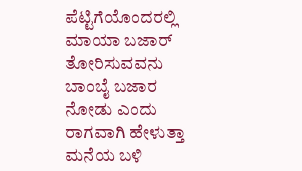ಪೆಟ್ಟಿಗೆಯೊಂದರಲ್ಲಿ ಮಾಯಾ ಬಜಾರ್ ತೋರಿಸುವವನು ಬಾಂಬೈ ಬಜಾರ ನೋಡು ಎಂದು ರಾಗವಾಗಿ ಹೇಳುತ್ತಾ ಮನೆಯ ಬಳಿ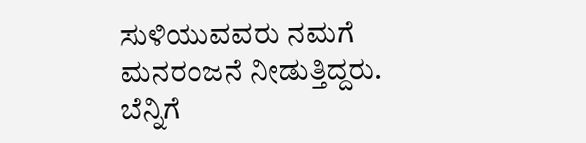ಸುಳಿಯುವವರು ನಮಗೆ ಮನರಂಜನೆ ನೀಡುತ್ತಿದ್ದರು. ಬೆನ್ನಿಗೆ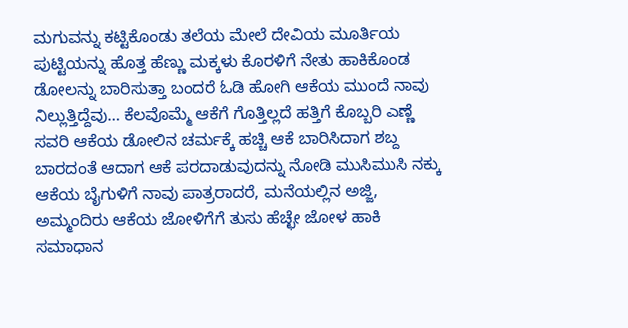ಮಗುವನ್ನು ಕಟ್ಟಿಕೊಂಡು ತಲೆಯ ಮೇಲೆ ದೇವಿಯ ಮೂರ್ತಿಯ ಪುಟ್ಟಿಯನ್ನು ಹೊತ್ತ ಹೆಣ್ಣು ಮಕ್ಕಳು ಕೊರಳಿಗೆ ನೇತು ಹಾಕಿಕೊಂಡ ಡೋಲನ್ನು ಬಾರಿಸುತ್ತಾ ಬಂದರೆ ಓಡಿ ಹೋಗಿ ಆಕೆಯ ಮುಂದೆ ನಾವು ನಿಲ್ಲುತ್ತಿದ್ದೆವು… ಕೆಲವೊಮ್ಮೆ ಆಕೆಗೆ ಗೊತ್ತಿಲ್ಲದೆ ಹತ್ತಿಗೆ ಕೊಬ್ಬರಿ ಎಣ್ಣೆ ಸವರಿ ಆಕೆಯ ಡೋಲಿನ ಚರ್ಮಕ್ಕೆ ಹಚ್ಚಿ ಆಕೆ ಬಾರಿಸಿದಾಗ ಶಬ್ದ ಬಾರದಂತೆ ಆದಾಗ ಆಕೆ ಪರದಾಡುವುದನ್ನು ನೋಡಿ ಮುಸಿಮುಸಿ ನಕ್ಕು ಆಕೆಯ ಬೈಗುಳಿಗೆ ನಾವು ಪಾತ್ರರಾದರೆ, ಮನೆಯಲ್ಲಿನ ಅಜ್ಜಿ, ಅಮ್ಮಂದಿರು ಆಕೆಯ ಜೋಳಿಗೆಗೆ ತುಸು ಹೆಚ್ಛೇ ಜೋಳ ಹಾಕಿ ಸಮಾಧಾನ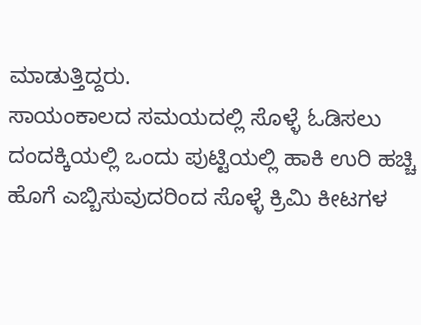ಮಾಡುತ್ತಿದ್ದರು.
ಸಾಯಂಕಾಲದ ಸಮಯದಲ್ಲಿ ಸೊಳ್ಳೆ ಓಡಿಸಲು ದಂದಕ್ಕಿಯಲ್ಲಿ ಒಂದು ಪುಟ್ಟಿಯಲ್ಲಿ ಹಾಕಿ ಉರಿ ಹಚ್ಚಿ ಹೊಗೆ ಎಬ್ಬಿಸುವುದರಿಂದ ಸೊಳ್ಳೆ ಕ್ರಿಮಿ ಕೀಟಗಳ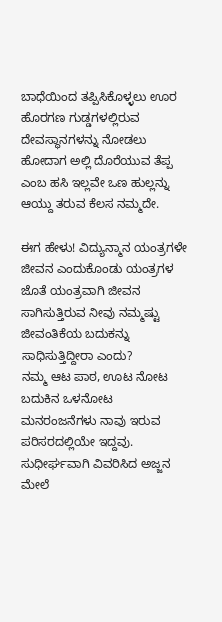ಬಾಧೆಯಿಂದ ತಪ್ಪಿಸಿಕೊಳ್ಳಲು ಊರ ಹೊರಗಣ ಗುಡ್ಡಗಳಲ್ಲಿರುವ ದೇವಸ್ಥಾನಗಳನ್ನು ನೋಡಲು ಹೋದಾಗ ಅಲ್ಲಿ ದೊರೆಯುವ ತೆಪ್ಪ ಎಂಬ ಹಸಿ ಇಲ್ಲವೇ ಒಣ ಹುಲ್ಲನ್ನು ಆಯ್ದು ತರುವ ಕೆಲಸ ನಮ್ಮದೇ.

ಈಗ ಹೇಳು! ವಿದ್ಯುನ್ಮಾನ ಯಂತ್ರಗಳೇ ಜೀವನ ಎಂದುಕೊಂಡು ಯಂತ್ರಗಳ ಜೊತೆ ಯಂತ್ರವಾಗಿ ಜೀವನ ಸಾಗಿಸುತ್ತಿರುವ ನೀವು ನಮ್ಮಷ್ಟು ಜೀವಂತಿಕೆಯ ಬದುಕನ್ನು ಸಾಧಿಸುತ್ತಿದ್ದೀರಾ ಎಂದು?
ನಮ್ಮ ಆಟ ಪಾಠ, ಊಟ ನೋಟ ಬದುಕಿನ ಒಳನೋಟ ಮನರಂಜನೆಗಳು ನಾವು ಇರುವ ಪರಿಸರದಲ್ಲಿಯೇ ಇದ್ದವು.
ಸುಧೀರ್ಘವಾಗಿ ವಿವರಿಸಿದ ಅಜ್ಜನ ಮೇಲೆ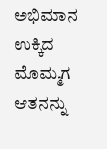ಅಭಿಮಾನ ಉಕ್ಕಿದ ಮೊಮ್ಮಗ ಆತನನ್ನು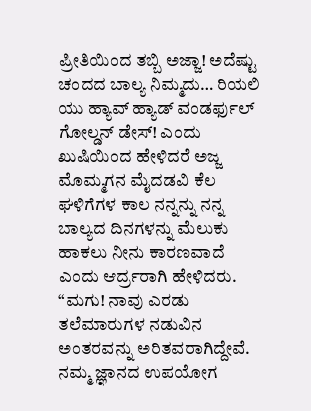ಪ್ರೀತಿಯಿಂದ ತಬ್ಬಿ ಅಜ್ಜಾ! ಅದೆಷ್ಟು ಚಂದದ ಬಾಲ್ಯ ನಿಮ್ಮದು… ರಿಯಲಿ ಯು ಹ್ಯಾವ್ ಹ್ಯಾಡ್ ವಂಡರ್ಫುಲ್ ಗೋಲ್ಡನ್ ಡೇಸ್! ಎಂದು ಖುಷಿಯಿಂದ ಹೇಳಿದರೆ ಅಜ್ಜ ಮೊಮ್ಮಗನ ಮೈದಡವಿ ಕೆಲ ಘಳಿಗೆಗಳ ಕಾಲ ನನ್ನನ್ನು ನನ್ನ ಬಾಲ್ಯದ ದಿನಗಳನ್ನು ಮೆಲುಕು ಹಾಕಲು ನೀನು ಕಾರಣವಾದೆ ಎಂದು ಆರ್ದ್ರರಾಗಿ ಹೇಳಿದರು.
“ಮಗು! ನಾವು ಎರಡು ತಲೆಮಾರುಗಳ ನಡುವಿನ ಅಂತರವನ್ನು ಅರಿತವರಾಗಿದ್ದೇವೆ. ನಮ್ಮ ಜ್ಞಾನದ ಉಪಯೋಗ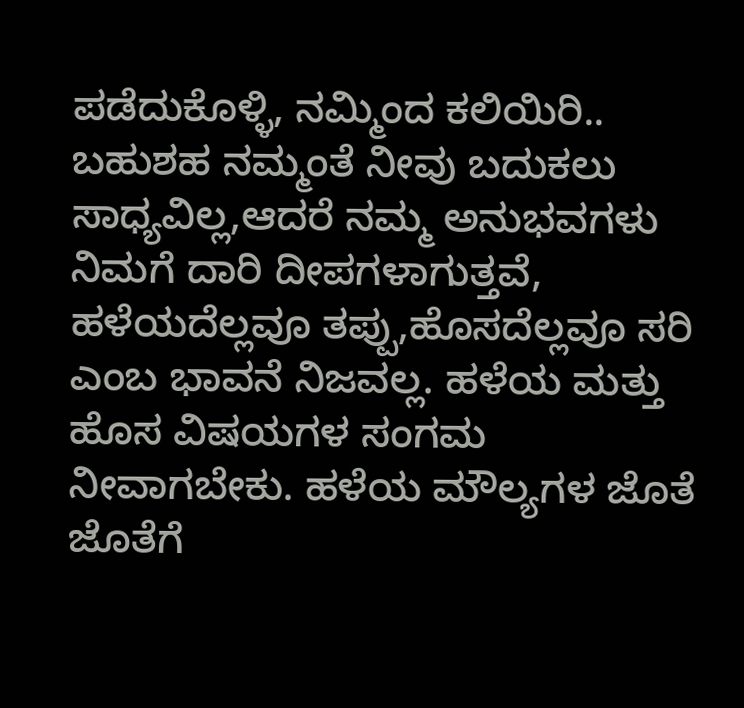ಪಡೆದುಕೊಳ್ಳಿ, ನಮ್ಮಿಂದ ಕಲಿಯಿರಿ.. ಬಹುಶಹ ನಮ್ಮಂತೆ ನೀವು ಬದುಕಲು ಸಾಧ್ಯವಿಲ್ಲ,ಆದರೆ ನಮ್ಮ ಅನುಭವಗಳು ನಿಮಗೆ ದಾರಿ ದೀಪಗಳಾಗುತ್ತವೆ, ಹಳೆಯದೆಲ್ಲವೂ ತಪ್ಪು,ಹೊಸದೆಲ್ಲವೂ ಸರಿ ಎಂಬ ಭಾವನೆ ನಿಜವಲ್ಲ. ಹಳೆಯ ಮತ್ತು ಹೊಸ ವಿಷಯಗಳ ಸಂಗಮ ನೀವಾಗಬೇಕು. ಹಳೆಯ ಮೌಲ್ಯಗಳ ಜೊತೆ ಜೊತೆಗೆ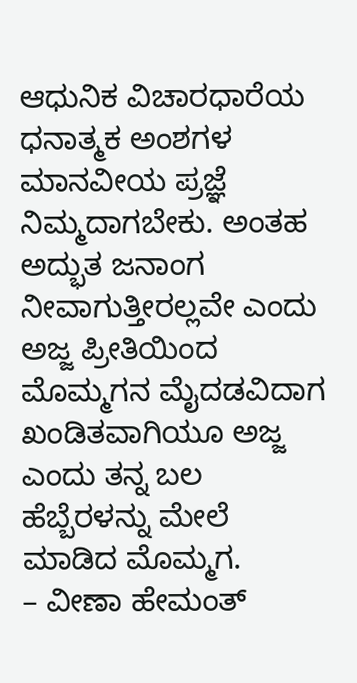ಆಧುನಿಕ ವಿಚಾರಧಾರೆಯ ಧನಾತ್ಮಕ ಅಂಶಗಳ ಮಾನವೀಯ ಪ್ರಜ್ಞೆ ನಿಮ್ಮದಾಗಬೇಕು. ಅಂತಹ ಅದ್ಭುತ ಜನಾಂಗ ನೀವಾಗುತ್ತೀರಲ್ಲವೇ ಎಂದು ಅಜ್ಜ ಪ್ರೀತಿಯಿಂದ ಮೊಮ್ಮಗನ ಮೈದಡವಿದಾಗ ಖಂಡಿತವಾಗಿಯೂ ಅಜ್ಜ ಎಂದು ತನ್ನ ಬಲ ಹೆಬ್ಬೆರಳನ್ನು ಮೇಲೆ ಮಾಡಿದ ಮೊಮ್ಮಗ.
– ವೀಣಾ ಹೇಮಂತ್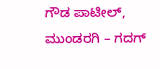ಗೌಡ ಪಾಟೀಲ್, ಮುಂಡರಗಿ – ಗದಗ್